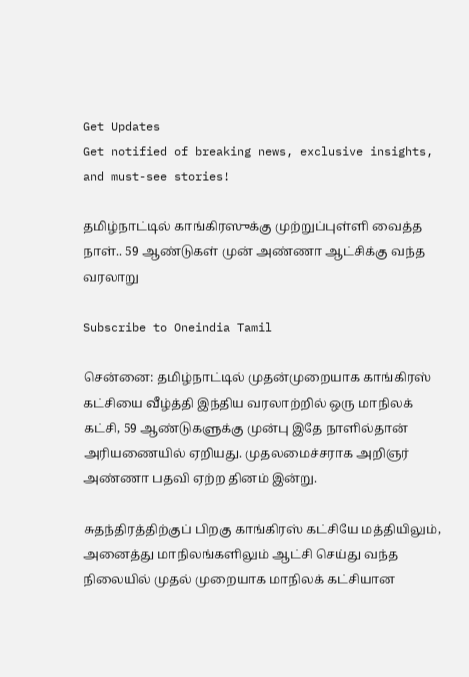Get Updates
Get notified of breaking news, exclusive insights, and must-see stories!

தமிழ்நாட்டில் காங்கிரஸுக்கு முற்றுப்புள்ளி வைத்த நாள்.. 59 ஆண்டுகள் முன் அண்ணா ஆட்சிக்கு வந்த வரலாறு

Subscribe to Oneindia Tamil

சென்னை: தமிழ்நாட்டில் முதன்முறையாக காங்கிரஸ் கட்சியை வீழ்த்தி இந்திய வரலாற்றில் ஒரு மாநிலக் கட்சி, 59 ஆண்டுகளுக்கு முன்பு இதே நாளில்தான் அரியணையில் ஏறியது. முதலமைச்சராக அறிஞர் அண்ணா பதவி ஏற்ற தினம் இன்று.

சுதந்திரத்திற்குப் பிறகு காங்கிரஸ் கட்சியே மத்தியிலும், அனைத்து மாநிலங்களிலும் ஆட்சி செய்து வந்த நிலையில் முதல் முறையாக மாநிலக் கட்சியான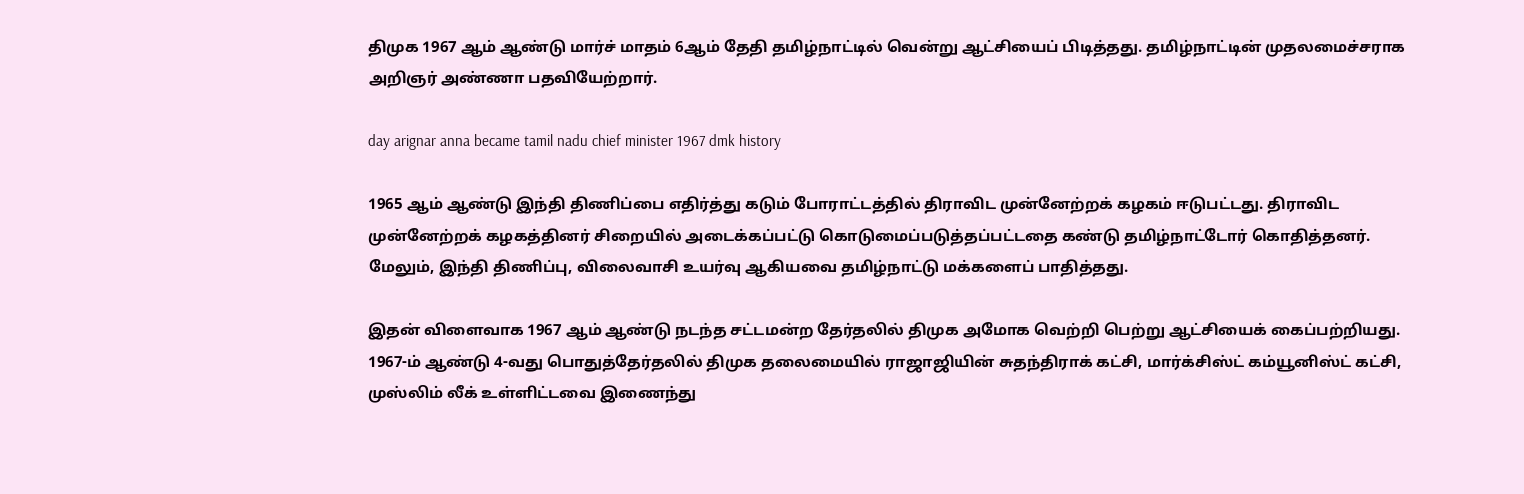திமுக 1967 ஆம் ஆண்டு மார்ச் மாதம் 6ஆம் தேதி தமிழ்நாட்டில் வென்று ஆட்சியைப் பிடித்தது. தமிழ்நாட்டின் முதலமைச்சராக அறிஞர் அண்ணா பதவியேற்றார்.

day arignar anna became tamil nadu chief minister 1967 dmk history

1965 ஆம் ஆண்டு இந்தி திணிப்பை எதிர்த்து கடும் போராட்டத்தில் திராவிட முன்னேற்றக் கழகம் ஈடுபட்டது. திராவிட முன்னேற்றக் கழகத்தினர் சிறையில் அடைக்கப்பட்டு கொடுமைப்படுத்தப்பட்டதை கண்டு தமிழ்நாட்டோர் கொதித்தனர். மேலும், இந்தி திணிப்பு, விலைவாசி உயர்வு ஆகியவை தமிழ்நாட்டு மக்களைப் பாதித்தது.

இதன் விளைவாக 1967 ஆம் ஆண்டு நடந்த சட்டமன்ற தேர்தலில் திமுக அமோக வெற்றி பெற்று ஆட்சியைக் கைப்பற்றியது. 1967-ம் ஆண்டு 4-வது பொதுத்தேர்தலில் திமுக தலைமையில் ராஜாஜியின் சுதந்திராக் கட்சி, மார்க்சிஸ்ட் கம்யூனிஸ்ட் கட்சி, முஸ்லிம் லீக் உள்ளிட்டவை இணைந்து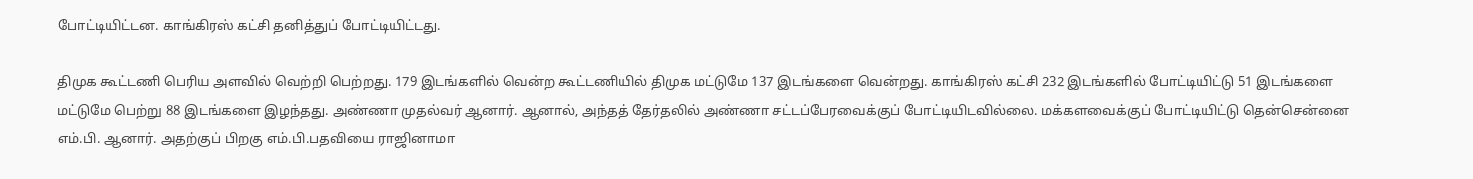போட்டியிட்டன. காங்கிரஸ் கட்சி தனித்துப் போட்டியிட்டது.

திமுக கூட்டணி பெரிய அளவில் வெற்றி பெற்றது. 179 இடங்களில் வென்ற கூட்டணியில் திமுக மட்டுமே 137 இடங்களை வென்றது. காங்கிரஸ் கட்சி 232 இடங்களில் போட்டியிட்டு 51 இடங்களை மட்டுமே பெற்று 88 இடங்களை இழந்தது. அண்ணா முதல்வர் ஆனார். ஆனால், அந்தத் தேர்தலில் அண்ணா சட்டப்பேரவைக்குப் போட்டியிடவில்லை. மக்களவைக்குப் போட்டியிட்டு தென்சென்னை எம்.பி. ஆனார். அதற்குப் பிறகு எம்.பி.பதவியை ராஜினாமா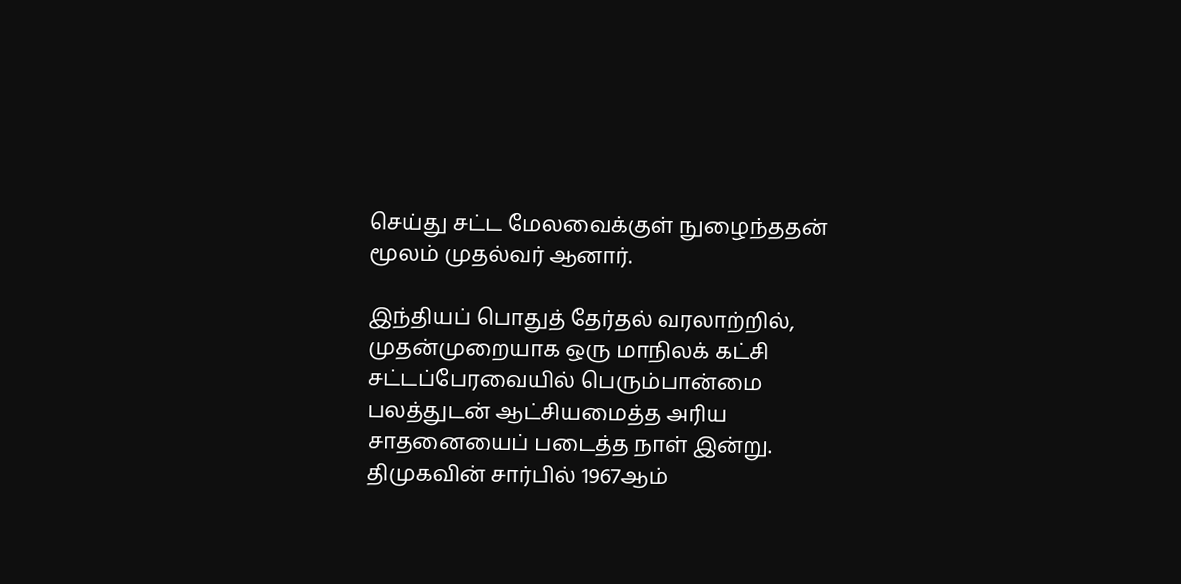செய்து சட்ட மேலவைக்குள் நுழைந்ததன் மூலம் முதல்வர் ஆனார்.

இந்தியப் பொதுத் தேர்தல் வரலாற்றில், முதன்முறையாக ஒரு மாநிலக் கட்சி சட்டப்பேரவையில் பெரும்பான்மை பலத்துடன் ஆட்சியமைத்த அரிய சாதனையைப் படைத்த நாள் இன்று. திமுகவின் சார்பில் 1967ஆம்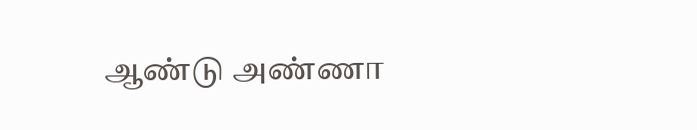ஆண்டு அண்ணா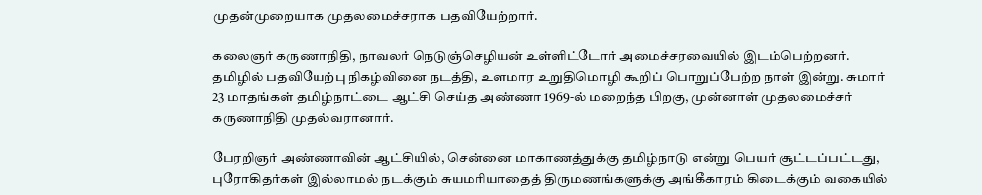முதன்முறையாக முதலமைச்சராக பதவியேற்றார்.

கலைஞர் கருணாநிதி, நாவலர் நெடுஞ்செழியன் உள்ளிட்டோர் அமைச்சரவையில் இடம்பெற்றனர். தமிழில் பதவியேற்பு நிகழ்வினை நடத்தி, உளமார உறுதிமொழி கூறிப் பொறுப்பேற்ற நாள் இன்று. சுமார் 23 மாதங்கள் தமிழ்நாட்டை ஆட்சி செய்த அண்ணா 1969-ல் மறைந்த பிறகு, முன்னாள் முதலமைச்சர் கருணாநிதி முதல்வரானார்.

பேரறிஞர் அண்ணாவின் ஆட்சியில், சென்னை மாகாணத்துக்கு தமிழ்நாடு என்று பெயர் சூட்டப்பட்டது, புரோகிதர்கள் இல்லாமல் நடக்கும் சுயமரியாதைத் திருமணங்களுக்கு அங்கீகாரம் கிடைக்கும் வகையில்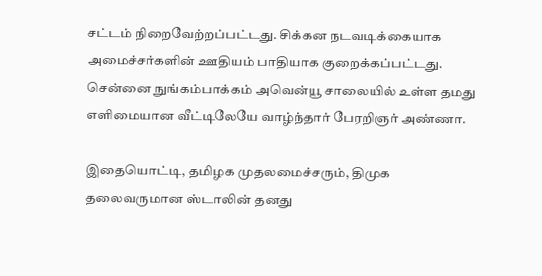சட்டம் நிறைவேற்றப்பட்டது. சிக்கன நடவடிக்கையாக அமைச்சர்களின் ஊதியம் பாதியாக குறைக்கப்பட்டது. சென்னை நுங்கம்பாக்கம் அவென்யூ சாலையில் உள்ள தமது எளிமையான வீட்டிலேயே வாழ்ந்தார் பேரறிஞர் அண்ணா.

இதையொட்டி, தமிழக முதலமைச்சரும், திமுக தலைவருமான ஸ்டாலின் தனது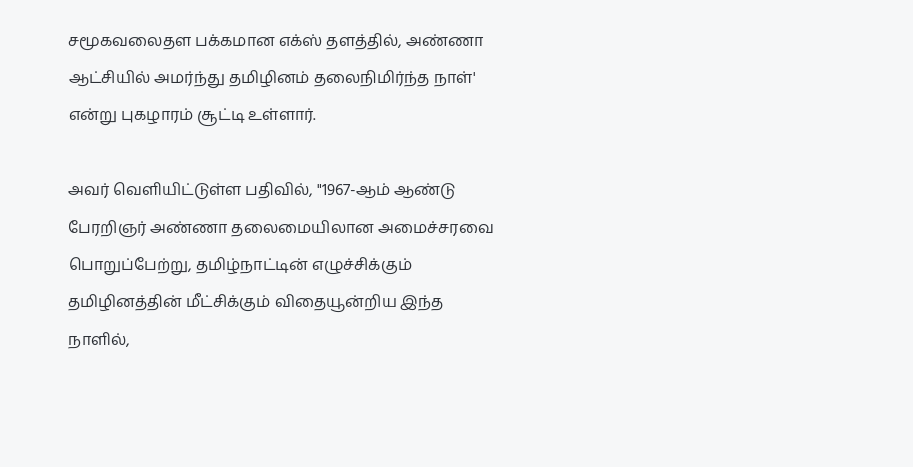சமூகவலைதள பக்கமான எக்ஸ் தளத்தில், அண்ணா ஆட்சியில் அமர்ந்து தமிழினம் தலைநிமிர்ந்த நாள்' என்று புகழாரம் சூட்டி உள்ளார்.

அவர் வெளியிட்டுள்ள பதிவில், "1967-ஆம் ஆண்டு பேரறிஞர் அண்ணா தலைமையிலான அமைச்சரவை பொறுப்பேற்று, தமிழ்நாட்டின் எழுச்சிக்கும் தமிழினத்தின் மீட்சிக்கும் விதையூன்றிய இந்த நாளில்,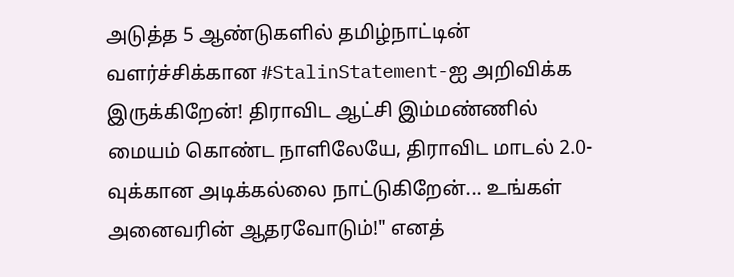அடுத்த 5 ஆண்டுகளில் தமிழ்நாட்டின் வளர்ச்சிக்கான #StalinStatement-ஐ அறிவிக்க இருக்கிறேன்! திராவிட ஆட்சி இம்மண்ணில் மையம் கொண்ட நாளிலேயே, திராவிட மாடல் 2.0-வுக்கான அடிக்கல்லை நாட்டுகிறேன்... உங்கள் அனைவரின் ஆதரவோடும்!" எனத்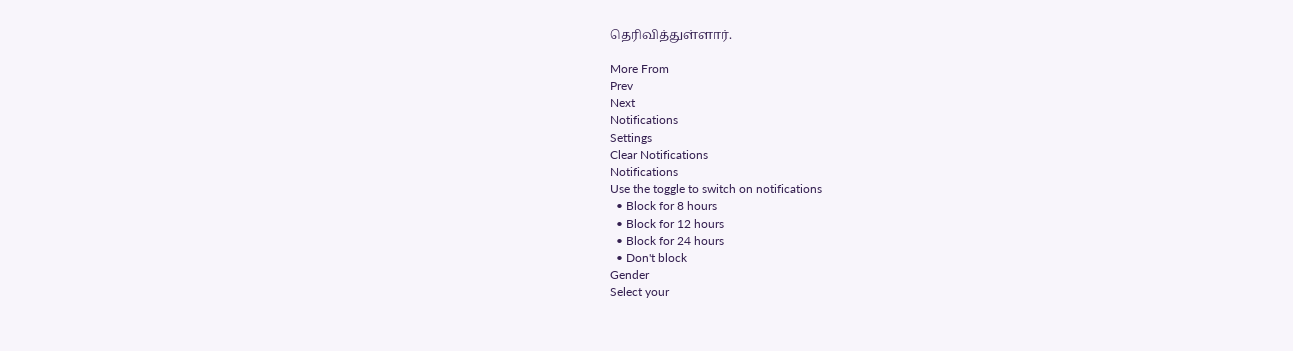தெரிவித்துள்ளார்.

More From
Prev
Next
Notifications
Settings
Clear Notifications
Notifications
Use the toggle to switch on notifications
  • Block for 8 hours
  • Block for 12 hours
  • Block for 24 hours
  • Don't block
Gender
Select your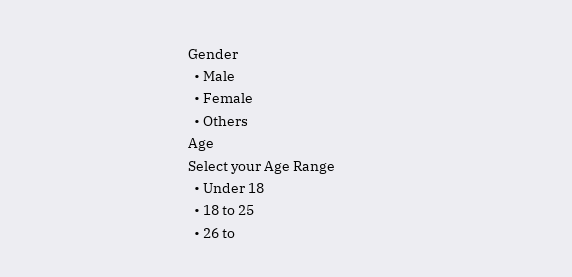Gender
  • Male
  • Female
  • Others
Age
Select your Age Range
  • Under 18
  • 18 to 25
  • 26 to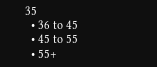35
  • 36 to 45
  • 45 to 55
  • 55+